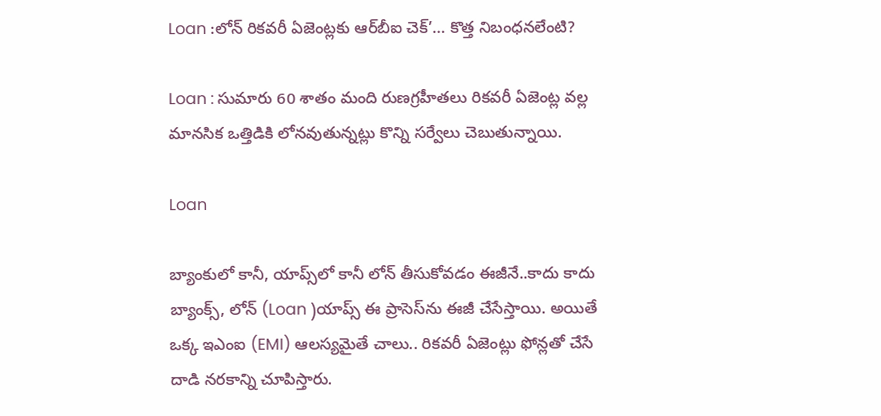Loan :లోన్ రికవరీ ఏజెంట్లకు ఆర్‌బీఐ చెక్’… కొత్త నిబంధనలేంటి?

Loan : సుమారు 60 శాతం మంది రుణగ్రహీతలు రికవరీ ఏజెంట్ల వల్ల మానసిక ఒత్తిడికి లోనవుతున్నట్లు కొన్ని సర్వేలు చెబుతున్నాయి.

Loan

బ్యాంకులో కానీ, యాప్స్‌లో కానీ లోన్ తీసుకోవడం ఈజీనే..కాదు కాదు బ్యాంక్స్, లోన్ (Loan )యాప్స్ ఈ ప్రాసెస్‌ను ఈజీ చేసేస్తాయి. అయితే ఒక్క ఇఎంఐ (EMI) ఆలస్యమైతే చాలు.. రికవరీ ఏజెంట్లు ఫోన్లతో చేసే దాడి నరకాన్ని చూపిస్తారు.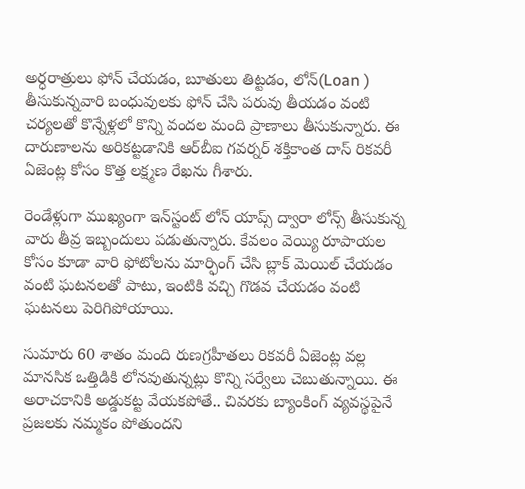అర్ధరాత్రులు ఫోన్ చేయడం, బూతులు తిట్టడం, లోన్(Loan ) తీసుకున్నవారి బంధువులకు ఫోన్ చేసి పరువు తీయడం వంటి చర్యలతో కొన్నేళ్లలో కొన్ని వందల మంది ప్రాణాలు తీసుకున్నారు. ఈ దారుణాలను అరికట్టడానికి ఆర్‌బీఐ గవర్నర్ శక్తికాంత దాస్ రికవరీ ఏజెంట్ల కోసం కొత్త లక్ష్మణ రేఖను గీశారు.

రెండేళ్లుగా ముఖ్యంగా ఇన్‌స్టంట్ లోన్ యాప్స్ ద్వారా లోన్స్ తీసుకున్న వారు తీవ్ర ఇబ్బందులు పడుతున్నారు. కేవలం వెయ్యి రూపాయల కోసం కూడా వారి ఫోటోలను మార్ఫింగ్ చేసి బ్లాక్ మెయిల్ చేయడం వంటి ఘటనలతో పాటు, ఇంటికి వచ్చి గొడవ చేయడం వంటి ఘటనలు పెరిగిపోయాయి.

సుమారు 60 శాతం మంది రుణగ్రహీతలు రికవరీ ఏజెంట్ల వల్ల మానసిక ఒత్తిడికి లోనవుతున్నట్లు కొన్ని సర్వేలు చెబుతున్నాయి. ఈ అరాచకానికి అడ్డుకట్ట వేయకపోతే.. చివరకు బ్యాంకింగ్ వ్యవస్థపైనే ప్రజలకు నమ్మకం పోతుందని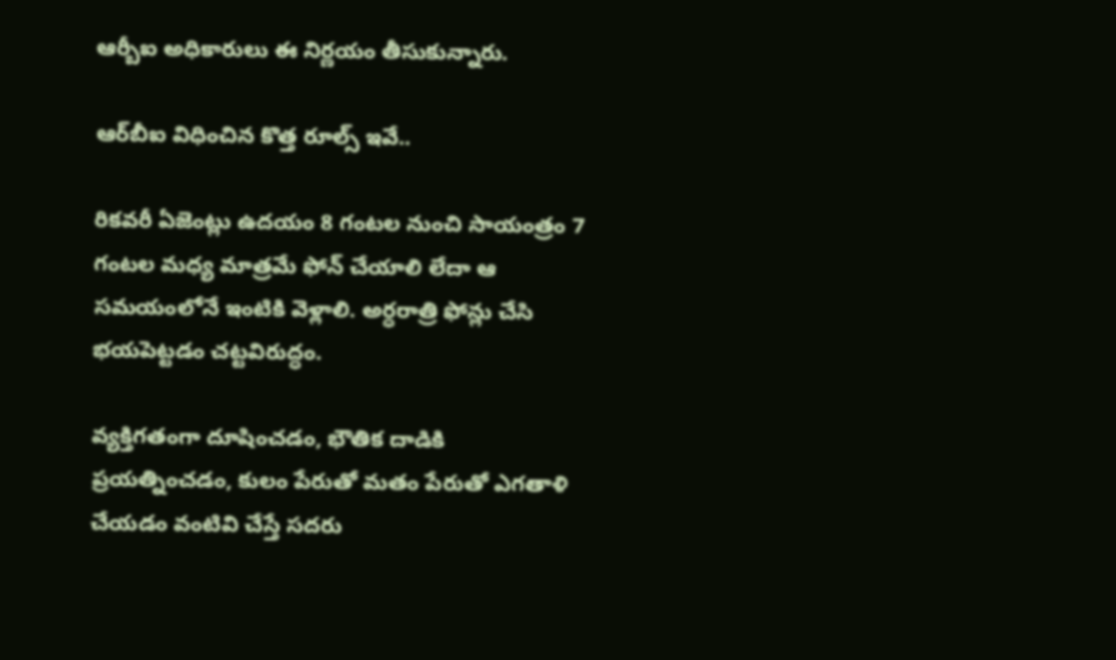ఆర్బీఐ అధికారులు ఈ నిర్ణయం తీసుకున్నారు.

ఆర్‌బీఐ విధించిన కొత్త రూల్స్ ఇవే..

రికవరీ ఏజెంట్లు ఉదయం 8 గంటల నుంచి సాయంత్రం 7 గంటల మధ్య మాత్రమే ఫోన్ చేయాలి లేదా ఆ
సమయంలోనే ఇంటికి వెళ్లాలి. అర్ధరాత్రి ఫోన్లు చేసి భయపెట్టడం చట్టవిరుద్ధం.

వ్యక్తిగతంగా దూషించడం, భౌతిక దాడికి ప్రయత్నించడం, కులం పేరుతో మతం పేరుతో ఎగతాళి చేయడం వంటివి చేస్తే సదరు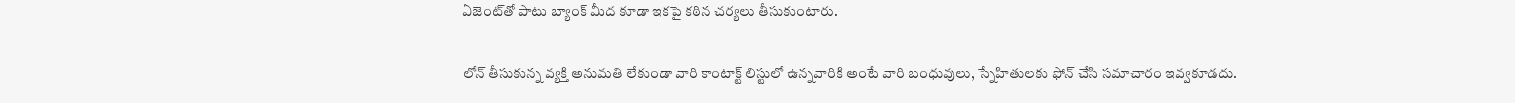ఏజెంట్‌తో పాటు బ్యాంక్ మీద కూడా ఇకపై కఠిన చర్యలు తీసుకుంటారు.

లోన్ తీసుకున్న వ్యక్తి అనుమతి లేకుండా వారి కాంటాక్ట్ లిస్టులో ఉన్నవారికి అంటే వారి బంధువులు, స్నేహితులకు ఫోన్ చేసి సమాచారం ఇవ్వకూడదు.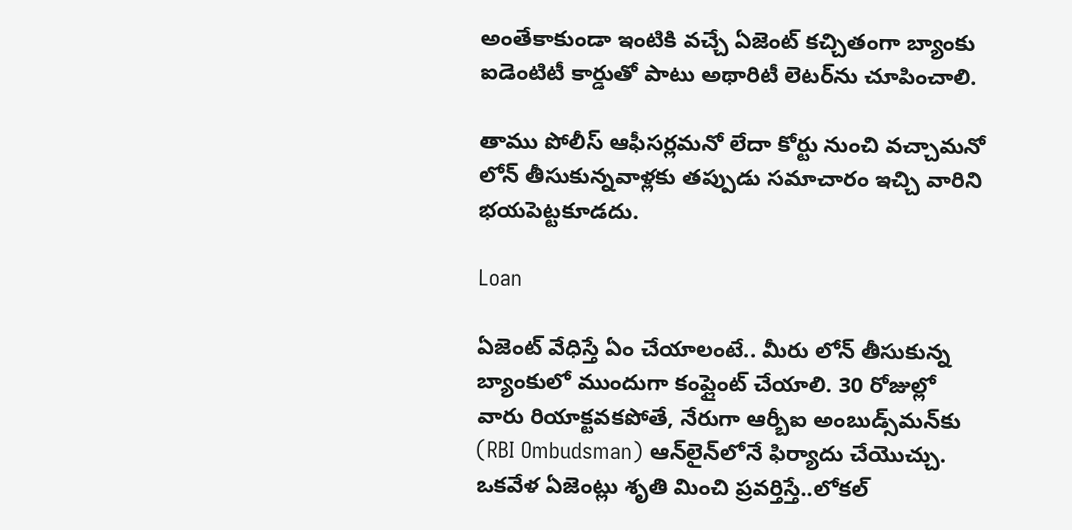అంతేకాకుండా ఇంటికి వచ్చే ఏజెంట్ కచ్చితంగా బ్యాంకు ఐడెంటిటీ కార్డుతో పాటు అథారిటీ లెటర్‌ను చూపించాలి.

తాము పోలీస్ ఆఫీసర్లమనో లేదా కోర్టు నుంచి వచ్చామనో లోన్ తీసుకున్నవాళ్లకు తప్పుడు సమాచారం ఇచ్చి వారిని భయపెట్టకూడదు.

Loan

ఏజెంట్ వేధిస్తే ఏం చేయాలంటే.. మీరు లోన్ తీసుకున్న బ్యాంకులో ముందుగా కంప్లైంట్ చేయాలి. 30 రోజుల్లో వారు రియాక్టవకపోతే, నేరుగా ఆర్బీఐ అంబుడ్స్‌మన్‌కు (RBI Ombudsman) ఆన్‌లైన్‌లోనే ఫిర్యాదు చేయొచ్చు. ఒకవేళ ఏజెంట్లు శృతి మించి ప్రవర్తిస్తే..లోకల్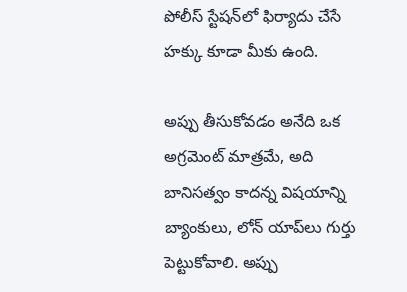పోలీస్ స్టేషన్‌లో ఫిర్యాదు చేసే హక్కు కూడా మీకు ఉంది.

అప్పు తీసుకోవడం అనేది ఒక అగ్రమెంట్ మాత్రమే, అది బానిసత్వం కాదన్న విషయాన్ని బ్యాంకులు, లోన్ యాప్‌లు గుర్తు పెట్టుకోవాలి. అప్పు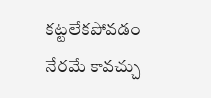కట్టలేకపోవడం నేరమే కావచ్చు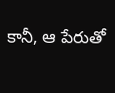కానీ, ఆ పేరుతో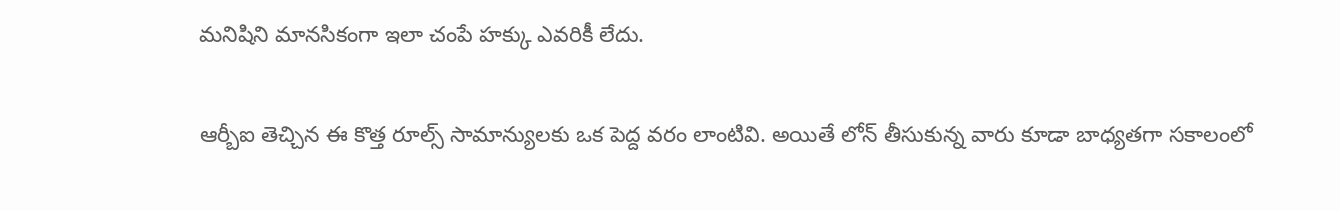మనిషిని మానసికంగా ఇలా చంపే హక్కు ఎవరికీ లేదు.

ఆర్బీఐ తెచ్చిన ఈ కొత్త రూల్స్ సామాన్యులకు ఒక పెద్ద వరం లాంటివి. అయితే లోన్ తీసుకున్న వారు కూడా బాధ్యతగా సకాలంలో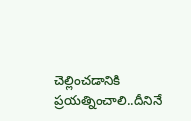చెల్లించడానికి ప్రయత్నించాలి..దీనినే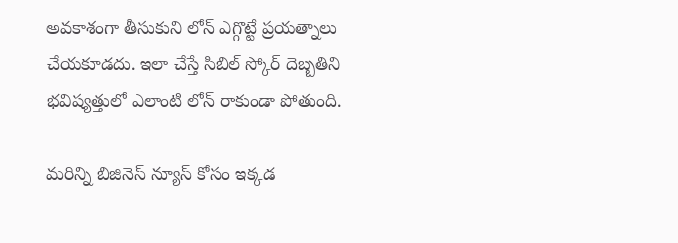అవకాశంగా తీసుకుని లోన్ ఎగ్గొట్టే ప్రయత్నాలు చేయకూడదు. ఇలా చేస్తే సిబిల్ స్కోర్ దెబ్బతిని భవిష్యత్తులో ఎలాంటి లోన్ రాకుండా పోతుంది.

మరిన్ని బిజినెస్ న్యూస్ కోసం ఇక్కడ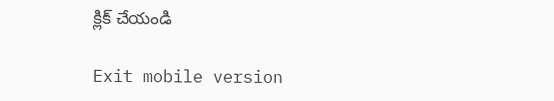క్లిక్ చేయండి

Exit mobile version